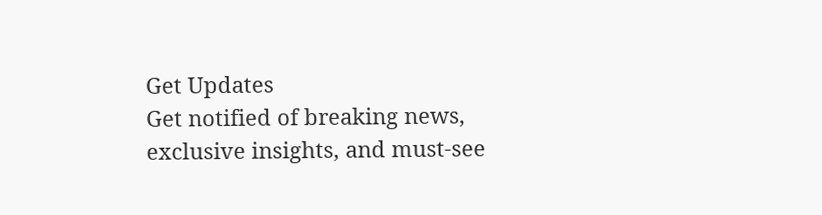Get Updates
Get notified of breaking news, exclusive insights, and must-see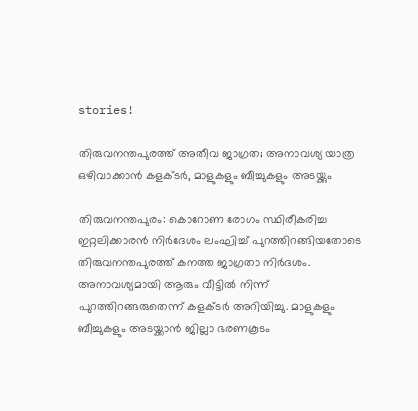stories!

തിരുവനന്തപുരത്ത് അതീവ ജാഗ്രത; അനാവശ്യ യാത്ര ഒഴിവാക്കാന്‍ കളക്ടര്‍, മാളുകളും ബീച്ചുകളും അടയ്ക്കും

തിരുവനന്തപുരം: കൊറോണ രോഗം സ്ഥിരീകരിച്ച ഇറ്റലിക്കാരന്‍ നിര്‍ദേശം ലംഘിച്ച് പുറത്തിറങ്ങിയതോടെ തിരുവനന്തപുരത്ത് കനത്ത ജാഗ്രതാ നിര്‍ദശം. അനാവശ്യമായി ആരും വീട്ടില്‍ നിന്ന് പുറത്തിറങ്ങരുതെന്ന് കളക്ടര്‍ അറിയിച്ചു. മാളുകളും ബീച്ചുകളും അടയ്ക്കാന്‍ ജില്ലാ ഭരണകൂടം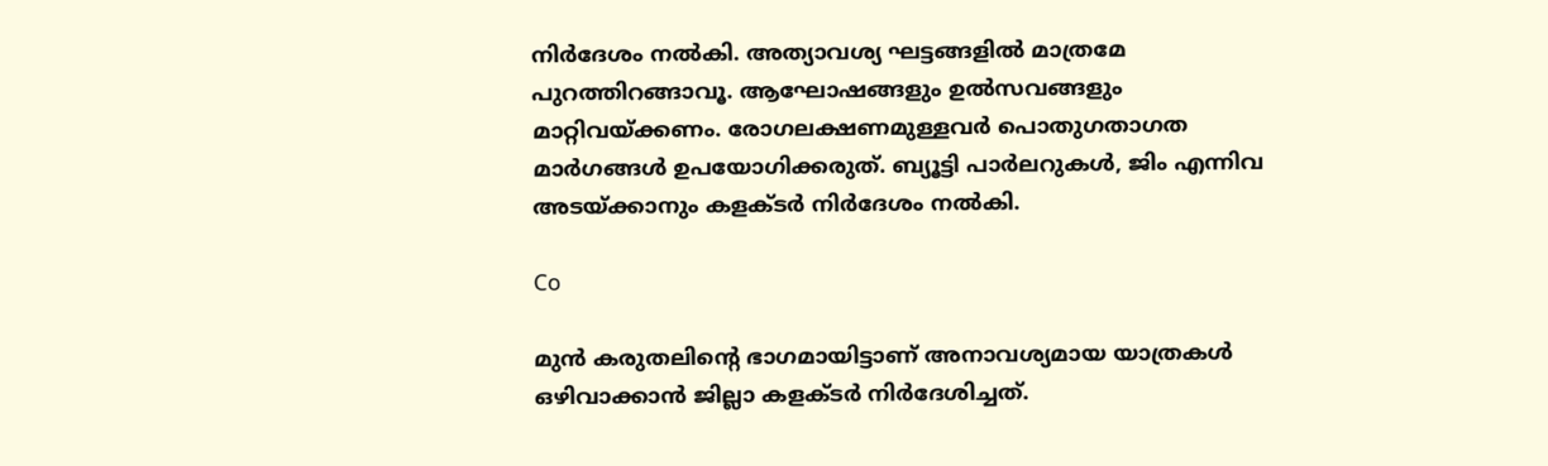നിര്‍ദേശം നല്‍കി. അത്യാവശ്യ ഘട്ടങ്ങളില്‍ മാത്രമേ പുറത്തിറങ്ങാവൂ. ആഘോഷങ്ങളും ഉല്‍സവങ്ങളും മാറ്റിവയ്ക്കണം. രോഗലക്ഷണമുള്ളവര്‍ പൊതുഗതാഗത മാര്‍ഗങ്ങള്‍ ഉപയോഗിക്കരുത്. ബ്യൂട്ടി പാര്‍ലറുകള്‍, ജിം എന്നിവ അടയ്ക്കാനും കളക്ടര്‍ നിര്‍ദേശം നല്‍കി.

Co

മുന്‍ കരുതലിന്റെ ഭാഗമായിട്ടാണ് അനാവശ്യമായ യാത്രകള്‍ ഒഴിവാക്കാന്‍ ജില്ലാ കളക്ടര്‍ നിര്‍ദേശിച്ചത്.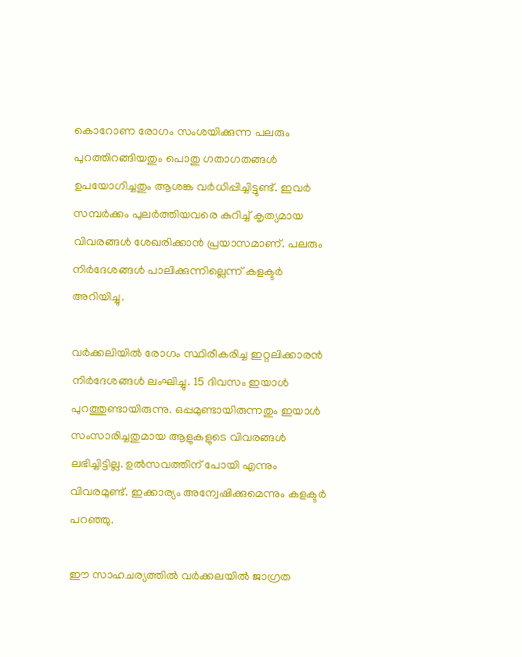കൊറോണ രോഗം സംശയിക്കുന്ന പലരും പുറത്തിറങ്ങിയതും പൊതു ഗതാഗതങ്ങള്‍ ഉപയോഗിച്ചതും ആശങ്ക വര്‍ധിപ്പിച്ചിട്ടുണ്ട്. ഇവര്‍ സമ്പര്‍ക്കം പുലര്‍ത്തിയവരെ കുറിച്ച് കൃത്യമായ വിവരങ്ങള്‍ ശേഖരിക്കാന്‍ പ്രയാസമാണ്. പലരും നിര്‍ദേശങ്ങള്‍ പാലിക്കുന്നില്ലെന്ന് കളക്ടര്‍ അറിയിച്ചു.

വര്‍ക്കലിയില്‍ രോഗം സ്ഥിരീകരിച്ച ഇറ്റലിക്കാരന്‍ നിര്‍ദേശങ്ങള്‍ ലംഘിച്ചു. 15 ദിവസം ഇയാള്‍ പുറത്തുണ്ടായിരുന്നു. ഒപ്പമുണ്ടായിരുന്നതും ഇയാള്‍ സംസാരിച്ചതുമായ ആളുകളുടെ വിവരങ്ങള്‍ ലഭിച്ചിട്ടില്ല. ഉല്‍സവത്തിന് പോയി എന്നും വിവരമുണ്ട്. ഇക്കാര്യം അന്വേഷിക്കുമെന്നും കളക്ടര്‍ പറഞ്ഞു.

ഈ സാഹചര്യത്തില്‍ വര്‍ക്കലയില്‍ ജാഗ്രത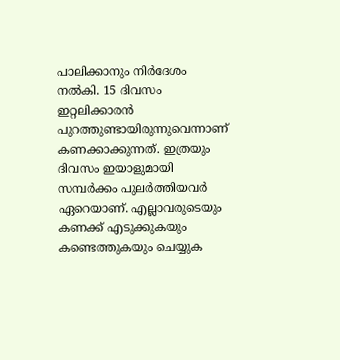പാലിക്കാനും നിര്‍ദേശം നല്‍കി. 15 ദിവസം ഇറ്റലിക്കാരന്‍ പുറത്തുണ്ടായിരുന്നുവെന്നാണ് കണക്കാക്കുന്നത്. ഇത്രയും ദിവസം ഇയാളുമായി സമ്പര്‍ക്കം പുലര്‍ത്തിയവര്‍ ഏറെയാണ്. എല്ലാവരുടെയും കണക്ക് എടുക്കുകയും കണ്ടെത്തുകയും ചെയ്യുക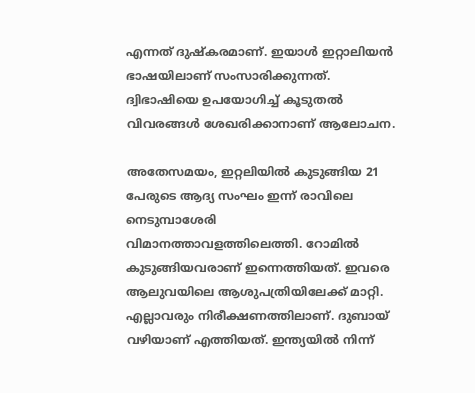എന്നത് ദുഷ്‌കരമാണ്. ഇയാള്‍ ഇറ്റാലിയന്‍ ഭാഷയിലാണ് സംസാരിക്കുന്നത്. ദ്വിഭാഷിയെ ഉപയോഗിച്ച് കൂടുതല്‍ വിവരങ്ങള്‍ ശേഖരിക്കാനാണ് ആലോചന.

അതേസമയം, ഇറ്റലിയില്‍ കുടുങ്ങിയ 21 പേരുടെ ആദ്യ സംഘം ഇന്ന് രാവിലെ നെടുമ്പാശേരി വിമാനത്താവളത്തിലെത്തി. റോമില്‍ കുടുങ്ങിയവരാണ് ഇന്നെത്തിയത്. ഇവരെ ആലുവയിലെ ആശുപത്രിയിലേക്ക് മാറ്റി. എല്ലാവരും നിരീക്ഷണത്തിലാണ്. ദുബായ് വഴിയാണ് എത്തിയത്. ഇന്ത്യയില്‍ നിന്ന്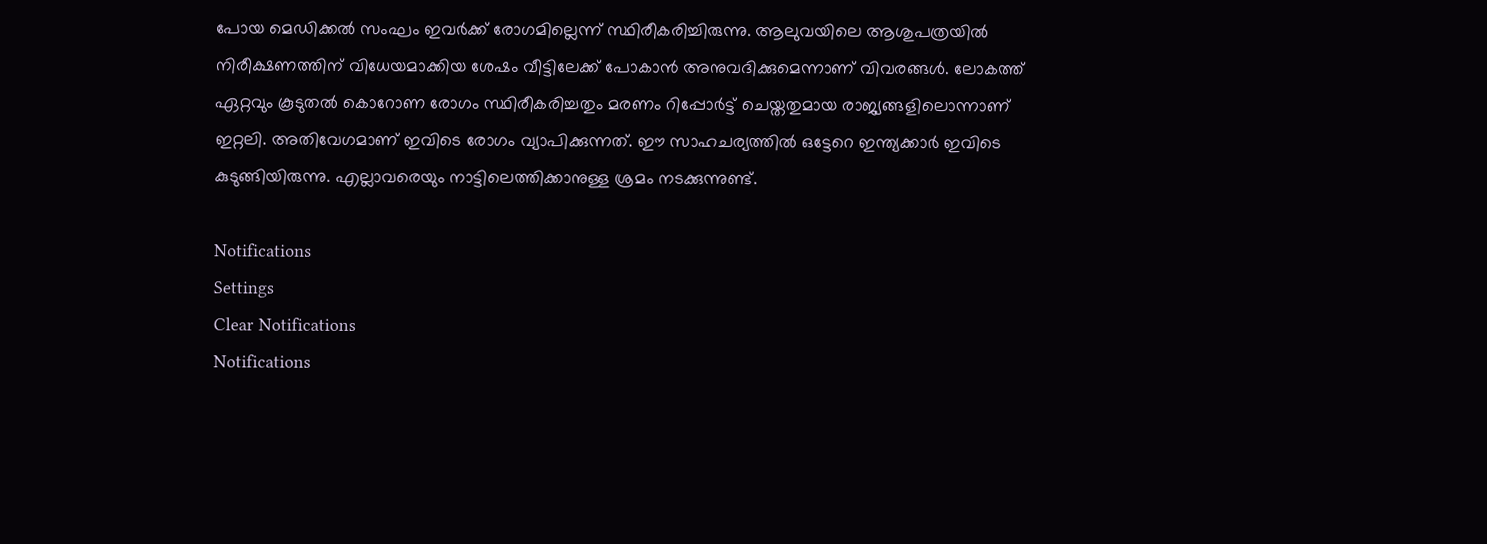പോയ മെഡിക്കല്‍ സംഘം ഇവര്‍ക്ക് രോഗമില്ലെന്ന് സ്ഥിരീകരിച്ചിരുന്നു. ആലുവയിലെ ആശുപത്രയില്‍ നിരീക്ഷണത്തിന് വിധേയമാക്കിയ ശേഷം വീട്ടിലേക്ക് പോകാന്‍ അനുവദിക്കുമെന്നാണ് വിവരങ്ങള്‍. ലോകത്ത് ഏറ്റവും കൂടുതല്‍ കൊറോണ രോഗം സ്ഥിരീകരിച്ചതും മരണം റിപ്പോര്‍ട്ട് ചെയ്തതുമായ രാജ്യങ്ങളിലൊന്നാണ് ഇറ്റലി. അതിവേഗമാണ് ഇവിടെ രോഗം വ്യാപിക്കുന്നത്. ഈ സാഹചര്യത്തില്‍ ഒട്ടേറെ ഇന്ത്യക്കാര്‍ ഇവിടെ കുടുങ്ങിയിരുന്നു. എല്ലാവരെയും നാട്ടിലെത്തിക്കാനുള്ള ശ്രമം നടക്കുന്നുണ്ട്.

Notifications
Settings
Clear Notifications
Notifications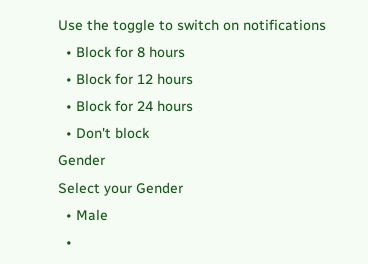Use the toggle to switch on notifications
  • Block for 8 hours
  • Block for 12 hours
  • Block for 24 hours
  • Don't block
Gender
Select your Gender
  • Male
  •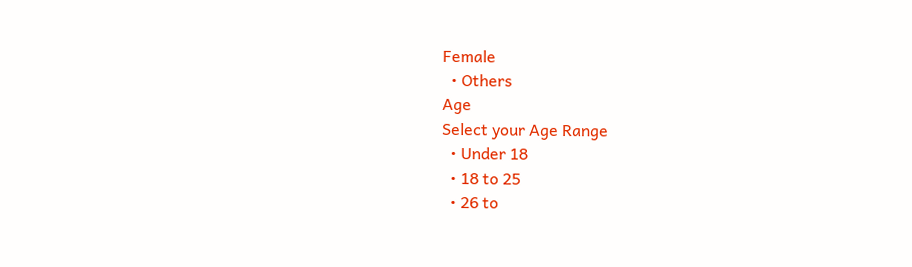Female
  • Others
Age
Select your Age Range
  • Under 18
  • 18 to 25
  • 26 to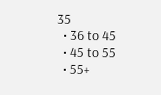35
  • 36 to 45
  • 45 to 55
  • 55+